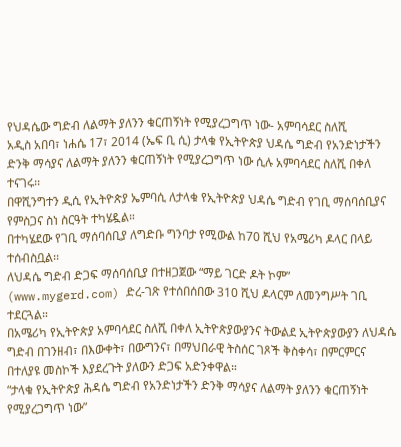የህዳሴው ግድብ ለልማት ያለንን ቁርጠኝነት የሚያረጋግጥ ነው- አምባሳደር ስለሺ
አዲስ አበባ፣ ነሐሴ 17፣ 2014 (ኤፍ ቢ ሲ) ታላቁ የኢትዮጵያ ህዳሴ ግድብ የአንድነታችን ድንቅ ማሳያና ለልማት ያለንን ቁርጠኝነት የሚያረጋግጥ ነው ሲሉ አምባሳደር ስለሺ በቀለ ተናገሩ፡፡
በዋሺንግተን ዲሲ የኢትዮጵያ ኤምባሲ ለታላቁ የኢትዮጵያ ህዳሴ ግድብ የገቢ ማሰባሰቢያና የምስጋና ስነ ስርዓት ተካሄዷል።
በተካሄደው የገቢ ማሰባሰቢያ ለግድቡ ግንባታ የሚውል ከ70 ሺህ የአሜሪካ ዶላር በላይ ተሰብስቧል፡፡
ለህዳሴ ግድብ ድጋፍ ማሰባሰቢያ በተዘጋጀው “ማይ ገርድ ዶት ኮም” (www.mygerd.com) ድረ-ገጽ የተሰበሰበው 310 ሺህ ዶላርም ለመንግሥት ገቢ ተደርጓል።
በአሜሪካ የኢትዮጵያ አምባሳደር ስለሺ በቀለ ኢትዮጵያውያንና ትውልደ ኢትዮጵያውያን ለህዳሴ ግድብ በገንዘብ፣ በእውቀት፣ በውግንና፣ በማህበራዊ ትስሰር ገጾች ቅስቀሳ፣ በምርምርና በተለያዩ መስኮች እያደረጉት ያለውን ድጋፍ አድንቀዋል።
“ታላቁ የኢትዮጵያ ሕዳሴ ግድብ የአንድነታችን ድንቅ ማሳያና ለልማት ያለንን ቁርጠኝነት የሚያረጋግጥ ነው”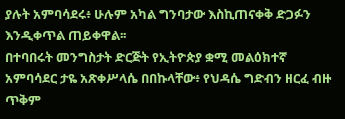ያሉት አምባሳደሩ፥ ሁሉም አካል ግንባታው እስኪጠናቀቅ ድጋፉን እንዲቀጥል ጠይቀዋል፡፡
በተባበሩት መንግስታት ድርጅት የኢትዮጵያ ቋሚ መልዕክተኛ አምባሳደር ታዬ አጽቀሥላሴ በበኩላቸው፥ የህዳሴ ግድብን ዘርፈ ብዙ ጥቅም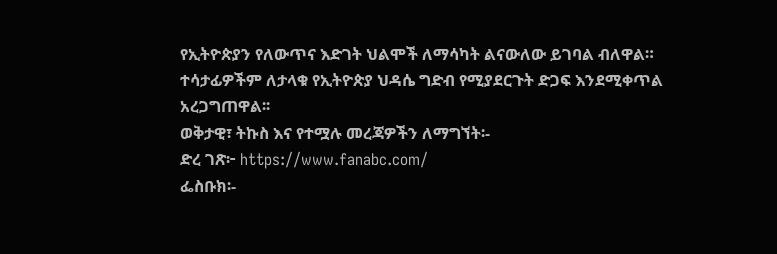የኢትዮጵያን የለውጥና እድገት ህልሞች ለማሳካት ልናውለው ይገባል ብለዋል።
ተሳታፊዎችም ለታላቁ የኢትዮጵያ ህዳሴ ግድብ የሚያደርጉት ድጋፍ እንደሚቀጥል አረጋግጠዋል፡፡
ወቅታዊ፣ ትኩስ እና የተሟሉ መረጃዎችን ለማግኘት፡-
ድረ ገጽ፦ https://www.fanabc.com/
ፌስቡክ፡-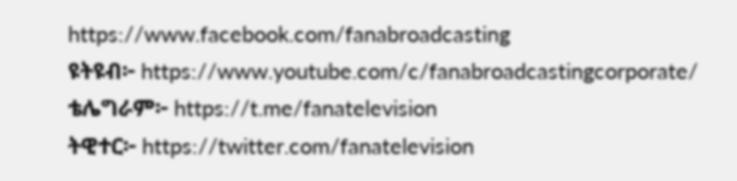https://www.facebook.com/fanabroadcasting
ዩትዩብ፦ https://www.youtube.com/c/fanabroadcastingcorporate/
ቴሌግራም፦ https://t.me/fanatelevision
ትዊተር፦ https://twitter.com/fanatelevision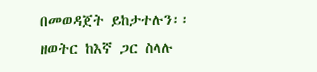በመወዳጀት ይከታተሉን፡፡
ዘወትር ከእኛ ጋር ስላሉ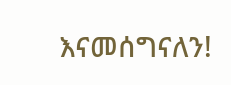እናመሰግናለን!